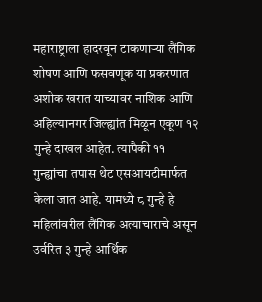महाराष्ट्राला हादरवून टाकणाऱ्या लैंगिक शोषण आणि फसवणूक या प्रकरणात अशोक खरात याच्यावर नाशिक आणि अहिल्यानगर जिल्ह्यांत मिळून एकूण १२ गुन्हे दाखल आहेत. त्यापैकी ११ गुन्ह्यांचा तपास थेट एसआयटीमार्फत केला जात आहे. यामध्ये ८ गुन्हे हे महिलांवरील लैंगिक अत्याचाराचे असून उर्वरित ३ गुन्हे आर्थिक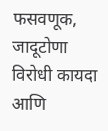फसवणूक, जादूटोणा विरोधी कायदा आणि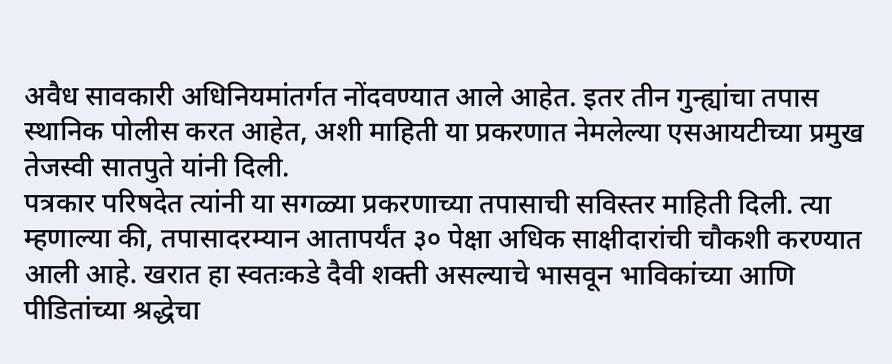अवैध सावकारी अधिनियमांतर्गत नोंदवण्यात आले आहेत. इतर तीन गुन्ह्यांचा तपास स्थानिक पोलीस करत आहेत, अशी माहिती या प्रकरणात नेमलेल्या एसआयटीच्या प्रमुख तेजस्वी सातपुते यांनी दिली.
पत्रकार परिषदेत त्यांनी या सगळ्या प्रकरणाच्या तपासाची सविस्तर माहिती दिली. त्या म्हणाल्या की, तपासादरम्यान आतापर्यंत ३० पेक्षा अधिक साक्षीदारांची चौकशी करण्यात आली आहे. खरात हा स्वतःकडे दैवी शक्ती असल्याचे भासवून भाविकांच्या आणि पीडितांच्या श्रद्धेचा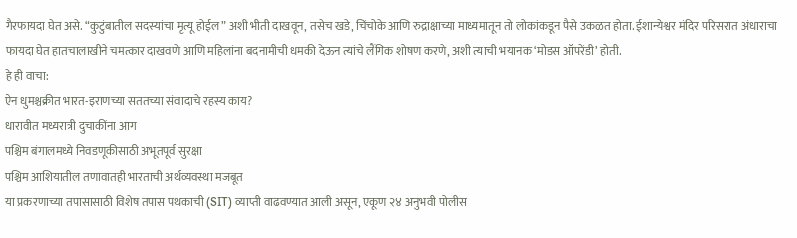गैरफायदा घेत असे. “कुटुंबातील सदस्यांचा मृत्यू होईल” अशी भीती दाखवून, तसेच खडे, चिंचोके आणि रुद्राक्षाच्या माध्यमातून तो लोकांकडून पैसे उकळत होता. ईशान्येश्वर मंदिर परिसरात अंधाराचा फायदा घेत हातचालाखीने चमत्कार दाखवणे आणि महिलांना बदनामीची धमकी देऊन त्यांचे लैंगिक शोषण करणे, अशी त्याची भयानक ‘मोडस ऑपरेंडी’ होती.
हे ही वाचा:
ऐन धुमश्चक्रीत भारत-इराणच्या सततच्या संवादाचे रहस्य काय?
धारावीत मध्यरात्री दुचाकींना आग
पश्चिम बंगालमध्ये निवडणूकीसाठी अभूतपूर्व सुरक्षा
पश्चिम आशियातील तणावातही भारताची अर्थव्यवस्था मजबूत
या प्रकरणाच्या तपासासाठी विशेष तपास पथकाची (SIT) व्याप्ती वाढवण्यात आली असून, एकूण २४ अनुभवी पोलीस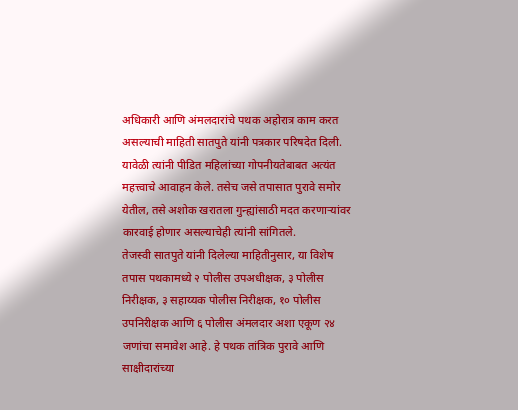अधिकारी आणि अंमलदारांचे पथक अहोरात्र काम करत असल्याची माहिती सातपुते यांनी पत्रकार परिषदेत दिली. यावेळी त्यांनी पीडित महिलांच्या गोपनीयतेबाबत अत्यंत महत्त्वाचे आवाहन केले. तसेच जसे तपासात पुरावे समोर येतील, तसे अशोक खरातला गुन्ह्यांसाठी मदत करणाऱ्यांवर कारवाई होणार असल्याचेही त्यांनी सांगितले.
तेजस्वी सातपुते यांनी दिलेल्या माहितीनुसार, या विशेष तपास पथकामध्ये २ पोलीस उपअधीक्षक, ३ पोलीस निरीक्षक, ३ सहाय्यक पोलीस निरीक्षक, १० पोलीस उपनिरीक्षक आणि ६ पोलीस अंमलदार अशा एकूण २४ जणांचा समावेश आहे. हे पथक तांत्रिक पुरावे आणि साक्षीदारांच्या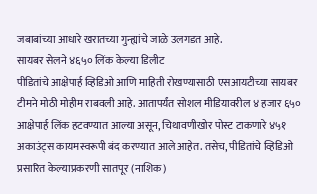जबाबांच्या आधारे खरातच्या गुन्ह्यांचे जाळे उलगडत आहे.
सायबर सेलने ४६५० लिंक केल्या डिलीट
पीडितांचे आक्षेपार्ह व्हिडिओ आणि माहिती रोखण्यासाठी एसआयटीच्या सायबर टीमने मोठी मोहीम राबवली आहे. आतापर्यंत सोशल मीडियावरील ४ हजार ६५० आक्षेपार्ह लिंक हटवण्यात आल्या असून, चिथावणीखोर पोस्ट टाकणारे ४५१ अकाउंट्स कायमस्वरूपी बंद करण्यात आले आहेत. तसेच, पीडितांचे व्हिडिओ प्रसारित केल्याप्रकरणी सातपूर (नाशिक)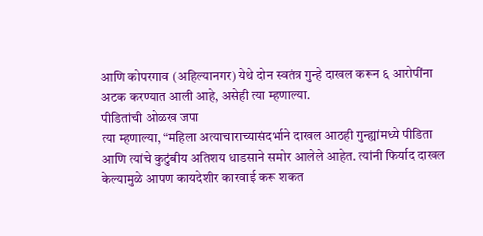आणि कोपरगाव (अहिल्यानगर) येथे दोन स्वतंत्र गुन्हे दाखल करून ६ आरोपींना अटक करण्यात आली आहे, असेही त्या म्हणाल्या.
पीडितांची ओळख जपा
त्या म्हणाल्या, “महिला अत्याचाराच्यासंदर्भाने दाखल आठही गुन्ह्यांमध्ये पीडिता आणि त्यांचे कुटुंबीय अतिशय धाडसाने समोर आलेले आहेत. त्यांनी फिर्याद दाखल केल्यामुळे आपण कायदेशीर कारवाई करू शकत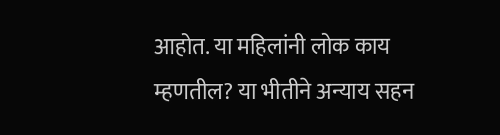आहोत. या महिलांनी लोक काय म्हणतील? या भीतीने अन्याय सहन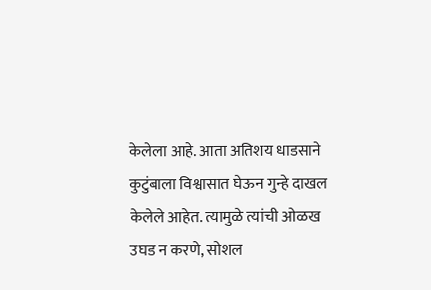केलेला आहे. आता अतिशय धाडसाने कुटुंबाला विश्वासात घेऊन गुन्हे दाखल केलेले आहेत. त्यामुळे त्यांची ओळख उघड न करणे, सोशल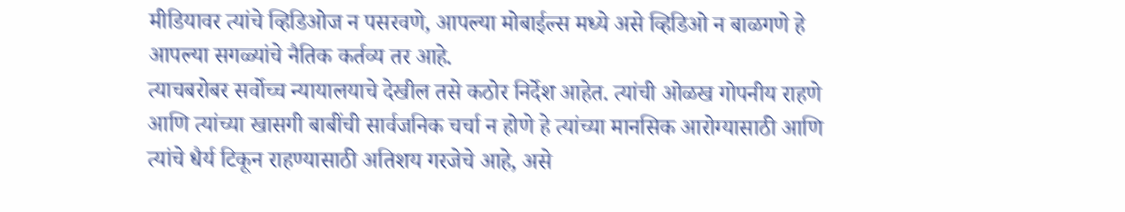मीडियावर त्यांचे व्हिडिओज न पसरवणे, आपल्या मोबाईल्स मध्ये असे व्हिडिओ न बाळगणे हे आपल्या सगळ्यांचे नैतिक कर्तव्य तर आहे.
त्याचबरोबर सर्वोच्च न्यायालयाचे देखील तसे कठोर निर्देश आहेत. त्यांची ओळख गोपनीय राहणे आणि त्यांच्या खासगी बाबींची सार्वजनिक चर्चा न होणे हे त्यांच्या मानसिक आरोग्यासाठी आणि त्यांचे धैर्य टिकून राहण्यासाठी अतिशय गरजेचे आहे, असे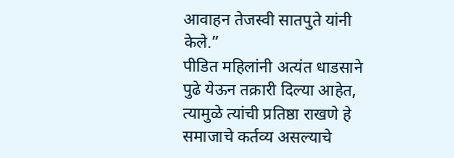आवाहन तेजस्वी सातपुते यांनी केले.”
पीडित महिलांनी अत्यंत धाडसाने पुढे येऊन तक्रारी दिल्या आहेत, त्यामुळे त्यांची प्रतिष्ठा राखणे हे समाजाचे कर्तव्य असल्याचे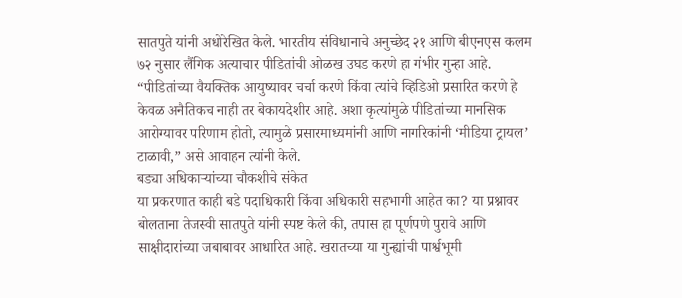सातपुते यांनी अधोरेखित केले. भारतीय संविधानाचे अनुच्छेद २१ आणि बीएनएस कलम ७२ नुसार लैंगिक अत्याचार पीडितांची ओळख उघड करणे हा गंभीर गुन्हा आहे. “पीडितांच्या वैयक्तिक आयुष्यावर चर्चा करणे किंवा त्यांचे व्हिडिओ प्रसारित करणे हे केवळ अनैतिकच नाही तर बेकायदेशीर आहे. अशा कृत्यांमुळे पीडितांच्या मानसिक आरोग्यावर परिणाम होतो, त्यामुळे प्रसारमाध्यमांनी आणि नागरिकांनी ‘मीडिया ट्रायल’ टाळावी,” असे आवाहन त्यांनी केले.
बड्या अधिकाऱ्यांच्या चौकशीचे संकेत
या प्रकरणात काही बडे पदाधिकारी किंवा अधिकारी सहभागी आहेत का? या प्रश्नावर बोलताना तेजस्वी सातपुते यांनी स्पष्ट केले की, तपास हा पूर्णपणे पुरावे आणि साक्षीदारांच्या जबाबावर आधारित आहे. खरातच्या या गुन्ह्यांची पार्श्वभूमी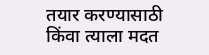तयार करण्यासाठी किंवा त्याला मदत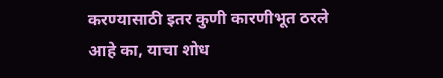करण्यासाठी इतर कुणी कारणीभूत ठरले आहे का, याचा शोध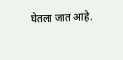घेतला जात आहे.